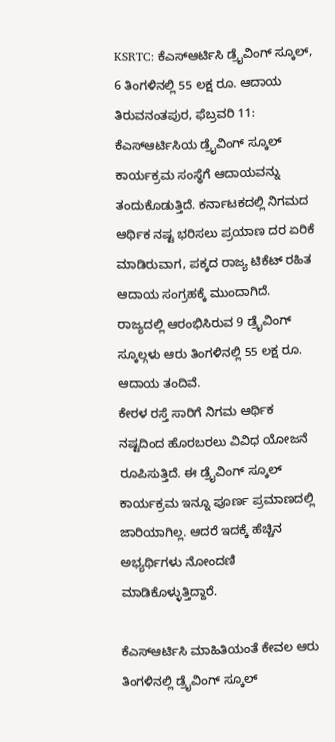KSRTC: ಕೆಎಸ್ಆರ್ಟಿಸಿ ಡ್ರೈವಿಂಗ್ ಸ್ಕೂಲ್, 6 ತಿಂಗಳಿನಲ್ಲಿ 55 ಲಕ್ಷ ರೂ. ಆದಾಯ
ತಿರುವನಂತಪುರ, ಫೆಬ್ರವರಿ 11: ಕೆಎಸ್ಆರ್ಟಿಸಿಯ ಡ್ರೈವಿಂಗ್ ಸ್ಕೂಲ್ ಕಾರ್ಯಕ್ರಮ ಸಂಸ್ಥೆಗೆ ಆದಾಯವನ್ನು ತಂದುಕೊಡುತ್ತಿದೆ. ಕರ್ನಾಟಕದಲ್ಲಿ ನಿಗಮದ ಆರ್ಥಿಕ ನಷ್ಟ ಭರಿಸಲು ಪ್ರಯಾಣ ದರ ಏರಿಕೆ ಮಾಡಿರುವಾಗ, ಪಕ್ಕದ ರಾಜ್ಯ ಟಿಕೆಟ್ ರಹಿತ ಆದಾಯ ಸಂಗ್ರಹಕ್ಕೆ ಮುಂದಾಗಿದೆ. ರಾಜ್ಯದಲ್ಲಿ ಆರಂಭಿಸಿರುವ 9 ಡ್ರೈವಿಂಗ್ ಸ್ಕೂಲ್ಗಳು ಆರು ತಿಂಗಳಿನಲ್ಲಿ 55 ಲಕ್ಷ ರೂ. ಆದಾಯ ತಂದಿವೆ.
ಕೇರಳ ರಸ್ತೆ ಸಾರಿಗೆ ನಿಗಮ ಆರ್ಥಿಕ ನಷ್ಟದಿಂದ ಹೊರಬರಲು ವಿವಿಧ ಯೋಜನೆ ರೂಪಿಸುತ್ತಿದೆ. ಈ ಡ್ರೈವಿಂಗ್ ಸ್ಕೂಲ್ ಕಾರ್ಯಕ್ರಮ ಇನ್ನೂ ಪೂರ್ಣ ಪ್ರಮಾಣದಲ್ಲಿ ಜಾರಿಯಾಗಿಲ್ಲ. ಆದರೆ ಇದಕ್ಕೆ ಹೆಚ್ಚಿನ ಅಭ್ಯರ್ಥಿಗಳು ನೋಂದಣಿ ಮಾಡಿಕೊಳ್ಳುತ್ತಿದ್ದಾರೆ.

ಕೆಎಸ್ಆರ್ಟಿಸಿ ಮಾಹಿತಿಯಂತೆ ಕೇವಲ ಆರು ತಿಂಗಳಿನಲ್ಲಿ ಡ್ರೈವಿಂಗ್ ಸ್ಕೂಲ್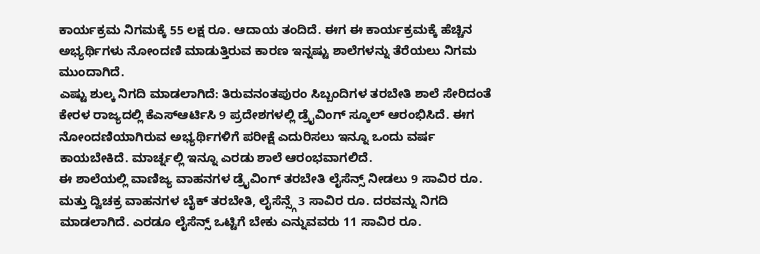ಕಾರ್ಯಕ್ರಮ ನಿಗಮಕ್ಕೆ 55 ಲಕ್ಷ ರೂ. ಆದಾಯ ತಂದಿದೆ. ಈಗ ಈ ಕಾರ್ಯಕ್ರಮಕ್ಕೆ ಹೆಚ್ಚಿನ ಅಭ್ಯರ್ಥಿಗಳು ನೋಂದಣಿ ಮಾಡುತ್ತಿರುವ ಕಾರಣ ಇನ್ನಷ್ಟು ಶಾಲೆಗಳನ್ನು ತೆರೆಯಲು ನಿಗಮ ಮುಂದಾಗಿದೆ.
ಎಷ್ಟು ಶುಲ್ಕ ನಿಗದಿ ಮಾಡಲಾಗಿದೆ: ತಿರುವನಂತಪುರಂ ಸಿಬ್ಬಂದಿಗಳ ತರಬೇತಿ ಶಾಲೆ ಸೇರಿದಂತೆ ಕೇರಳ ರಾಜ್ಯದಲ್ಲಿ ಕೆಎಸ್ಆರ್ಟಿಸಿ 9 ಪ್ರದೇಶಗಳಲ್ಲಿ ಡ್ರೈವಿಂಗ್ ಸ್ಕೂಲ್ ಆರಂಭಿಸಿದೆ. ಈಗ ನೋಂದಣಿಯಾಗಿರುವ ಅಭ್ಯರ್ಥಿಗಳಿಗೆ ಪರೀಕ್ಷೆ ಎದುರಿಸಲು ಇನ್ನೂ ಒಂದು ವರ್ಷ ಕಾಯಬೇಕಿದೆ. ಮಾರ್ಚ್ನಲ್ಲಿ ಇನ್ನೂ ಎರಡು ಶಾಲೆ ಆರಂಭವಾಗಲಿದೆ.
ಈ ಶಾಲೆಯಲ್ಲಿ ವಾಣಿಜ್ಯ ವಾಹನಗಳ ಡ್ರೈವಿಂಗ್ ತರಬೇತಿ ಲೈಸೆನ್ಸ್ ನೀಡಲು 9 ಸಾವಿರ ರೂ. ಮತ್ತು ದ್ವಿಚಕ್ರ ವಾಹನಗಳ ಬೈಕ್ ತರಬೇತಿ, ಲೈಸೆನ್ಸ್ಗೆ 3 ಸಾವಿರ ರೂ. ದರವನ್ನು ನಿಗದಿ ಮಾಡಲಾಗಿದೆ. ಎರಡೂ ಲೈಸೆನ್ಸ್ ಒಟ್ಟಿಗೆ ಬೇಕು ಎನ್ನುವವರು 11 ಸಾವಿರ ರೂ.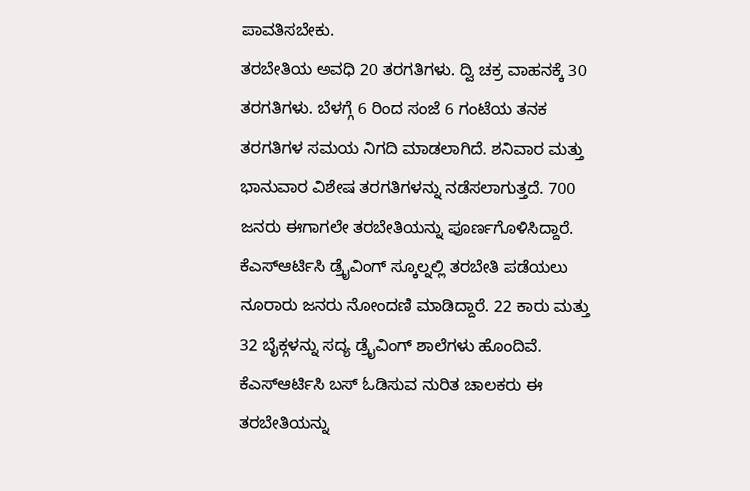ಪಾವತಿಸಬೇಕು.
ತರಬೇತಿಯ ಅವಧಿ 20 ತರಗತಿಗಳು. ದ್ವಿ ಚಕ್ರ ವಾಹನಕ್ಕೆ 30 ತರಗತಿಗಳು. ಬೆಳಗ್ಗೆ 6 ರಿಂದ ಸಂಜೆ 6 ಗಂಟೆಯ ತನಕ ತರಗತಿಗಳ ಸಮಯ ನಿಗದಿ ಮಾಡಲಾಗಿದೆ. ಶನಿವಾರ ಮತ್ತು ಭಾನುವಾರ ವಿಶೇಷ ತರಗತಿಗಳನ್ನು ನಡೆಸಲಾಗುತ್ತದೆ. 700 ಜನರು ಈಗಾಗಲೇ ತರಬೇತಿಯನ್ನು ಪೂರ್ಣಗೊಳಿಸಿದ್ದಾರೆ.
ಕೆಎಸ್ಆರ್ಟಿಸಿ ಡ್ರೈವಿಂಗ್ ಸ್ಕೂಲ್ನಲ್ಲಿ ತರಬೇತಿ ಪಡೆಯಲು ನೂರಾರು ಜನರು ನೋಂದಣಿ ಮಾಡಿದ್ದಾರೆ. 22 ಕಾರು ಮತ್ತು 32 ಬೈಕ್ಗಳನ್ನು ಸದ್ಯ ಡ್ರೈವಿಂಗ್ ಶಾಲೆಗಳು ಹೊಂದಿವೆ. ಕೆಎಸ್ಆರ್ಟಿಸಿ ಬಸ್ ಓಡಿಸುವ ನುರಿತ ಚಾಲಕರು ಈ ತರಬೇತಿಯನ್ನು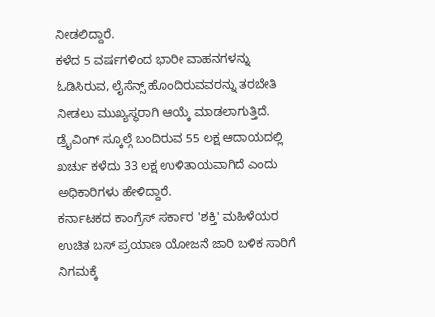ನೀಡಲಿದ್ದಾರೆ.
ಕಳೆದ 5 ವರ್ಷಗಳಿಂದ ಭಾರೀ ವಾಹನಗಳನ್ನು ಓಡಿಸಿರುವ, ಲೈಸೆನ್ಸ್ ಹೊಂದಿರುವವರನ್ನು ತರಬೇತಿ ನೀಡಲು ಮುಖ್ಯಸ್ಥರಾಗಿ ಆಯ್ಕೆ ಮಾಡಲಾಗುತ್ತಿದೆ. ಡ್ರೈವಿಂಗ್ ಸ್ಕೂಲ್ಗೆ ಬಂದಿರುವ 55 ಲಕ್ಷ ಆದಾಯದಲ್ಲಿ ಖರ್ಚು ಕಳೆದು 33 ಲಕ್ಷ ಉಳಿತಾಯವಾಗಿದೆ ಎಂದು ಅಧಿಕಾರಿಗಳು ಹೇಳಿದ್ದಾರೆ.
ಕರ್ನಾಟಕದ ಕಾಂಗ್ರೆಸ್ ಸರ್ಕಾರ 'ಶಕ್ತಿ' ಮಹಿಳೆಯರ ಉಚಿತ ಬಸ್ ಪ್ರಯಾಣ ಯೋಜನೆ ಜಾರಿ ಬಳಿಕ ಸಾರಿಗೆ ನಿಗಮಕ್ಕೆ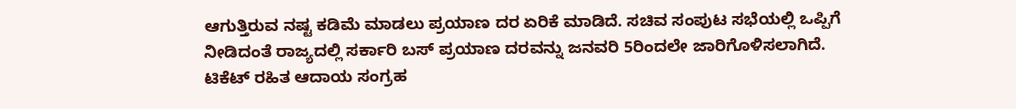ಆಗುತ್ತಿರುವ ನಷ್ಟ ಕಡಿಮೆ ಮಾಡಲು ಪ್ರಯಾಣ ದರ ಏರಿಕೆ ಮಾಡಿದೆ. ಸಚಿವ ಸಂಪುಟ ಸಭೆಯಲ್ಲಿ ಒಪ್ಪಿಗೆ ನೀಡಿದಂತೆ ರಾಜ್ಯದಲ್ಲಿ ಸರ್ಕಾರಿ ಬಸ್ ಪ್ರಯಾಣ ದರವನ್ನು ಜನವರಿ 5ರಿಂದಲೇ ಜಾರಿಗೊಳಿಸಲಾಗಿದೆ.
ಟಿಕೆಟ್ ರಹಿತ ಆದಾಯ ಸಂಗ್ರಹ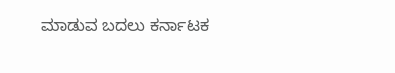ಮಾಡುವ ಬದಲು ಕರ್ನಾಟಕ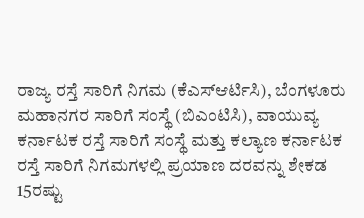ರಾಜ್ಯ ರಸ್ತೆ ಸಾರಿಗೆ ನಿಗಮ (ಕೆಎಸ್ಆರ್ಟಿಸಿ), ಬೆಂಗಳೂರು ಮಹಾನಗರ ಸಾರಿಗೆ ಸಂಸ್ಥೆ (ಬಿಎಂಟಿಸಿ), ವಾಯುವ್ಯ ಕರ್ನಾಟಕ ರಸ್ತೆ ಸಾರಿಗೆ ಸಂಸ್ಥೆ ಮತ್ತು ಕಲ್ಯಾಣ ಕರ್ನಾಟಕ ರಸ್ತೆ ಸಾರಿಗೆ ನಿಗಮಗಳಲ್ಲಿ ಪ್ರಯಾಣ ದರವನ್ನು ಶೇಕಡ 15ರಷ್ಟು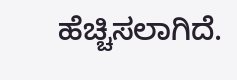ಹೆಚ್ಚಿಸಲಾಗಿದೆ.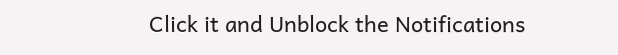Click it and Unblock the Notifications